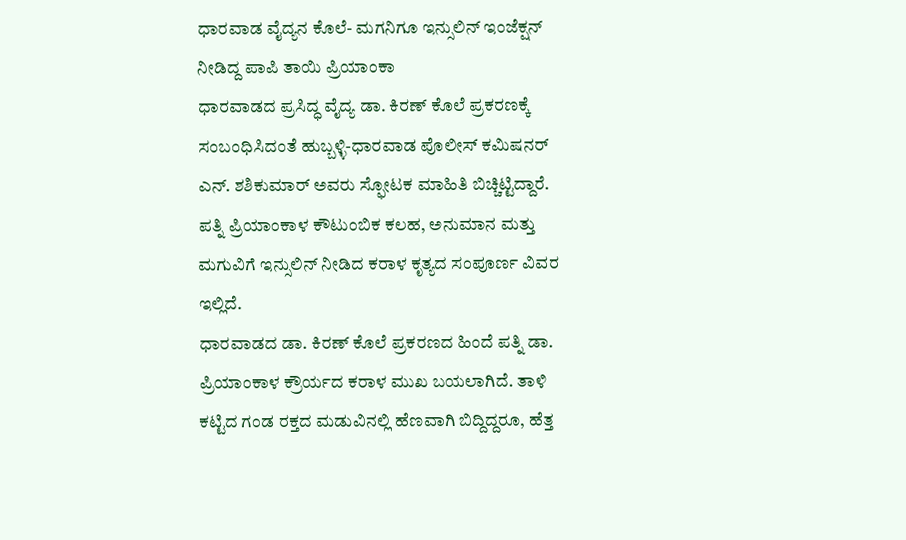ಧಾರವಾಡ ವೈದ್ಯನ ಕೊಲೆ- ಮಗನಿಗೂ ಇನ್ಸುಲಿನ್ ಇಂಜೆಕ್ಷನ್ ನೀಡಿದ್ದ ಪಾಪಿ ತಾಯಿ ಪ್ರಿಯಾಂಕಾ
ಧಾರವಾಡದ ಪ್ರಸಿದ್ಧ ವೈದ್ಯ ಡಾ. ಕಿರಣ್ ಕೊಲೆ ಪ್ರಕರಣಕ್ಕೆ ಸಂಬಂಧಿಸಿದಂತೆ ಹುಬ್ಬಳ್ಳಿ-ಧಾರವಾಡ ಪೊಲೀಸ್ ಕಮಿಷನರ್ ಎನ್. ಶಶಿಕುಮಾರ್ ಅವರು ಸ್ಫೋಟಕ ಮಾಹಿತಿ ಬಿಚ್ಚಿಟ್ಟಿದ್ದಾರೆ. ಪತ್ನಿ ಪ್ರಿಯಾಂಕಾಳ ಕೌಟುಂಬಿಕ ಕಲಹ, ಅನುಮಾನ ಮತ್ತು ಮಗುವಿಗೆ ಇನ್ಸುಲಿನ್ ನೀಡಿದ ಕರಾಳ ಕೃತ್ಯದ ಸಂಪೂರ್ಣ ವಿವರ ಇಲ್ಲಿದೆ.
ಧಾರವಾಡದ ಡಾ. ಕಿರಣ್ ಕೊಲೆ ಪ್ರಕರಣದ ಹಿಂದೆ ಪತ್ನಿ ಡಾ. ಪ್ರಿಯಾಂಕಾಳ ಕ್ರೌರ್ಯದ ಕರಾಳ ಮುಖ ಬಯಲಾಗಿದೆ. ತಾಳಿ ಕಟ್ಟಿದ ಗಂಡ ರಕ್ತದ ಮಡುವಿನಲ್ಲಿ ಹೆಣವಾಗಿ ಬಿದ್ದಿದ್ದರೂ, ಹೆತ್ತ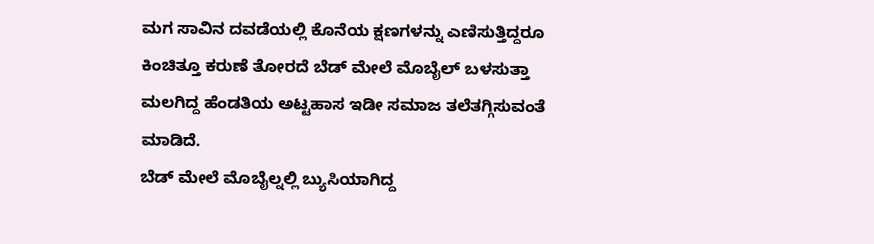ಮಗ ಸಾವಿನ ದವಡೆಯಲ್ಲಿ ಕೊನೆಯ ಕ್ಷಣಗಳನ್ನು ಎಣಿಸುತ್ತಿದ್ದರೂ ಕಿಂಚಿತ್ತೂ ಕರುಣೆ ತೋರದೆ ಬೆಡ್ ಮೇಲೆ ಮೊಬೈಲ್ ಬಳಸುತ್ತಾ ಮಲಗಿದ್ದ ಹೆಂಡತಿಯ ಅಟ್ಟಹಾಸ ಇಡೀ ಸಮಾಜ ತಲೆತಗ್ಗಿಸುವಂತೆ ಮಾಡಿದೆ.
ಬೆಡ್ ಮೇಲೆ ಮೊಬೈಲ್ನಲ್ಲಿ ಬ್ಯುಸಿಯಾಗಿದ್ದ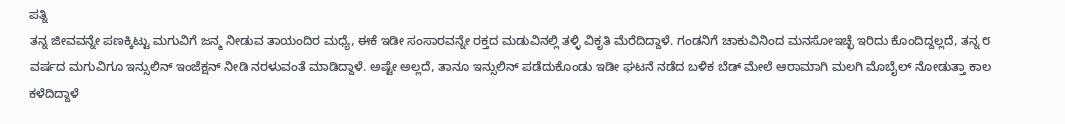ಪತ್ನಿ
ತನ್ನ ಜೀವವನ್ನೇ ಪಣಕ್ಕಿಟ್ಟು ಮಗುವಿಗೆ ಜನ್ಮ ನೀಡುವ ತಾಯಂದಿರ ಮಧ್ಯೆ, ಈಕೆ ಇಡೀ ಸಂಸಾರವನ್ನೇ ರಕ್ತದ ಮಡುವಿನಲ್ಲಿ ತಳ್ಳಿ ವಿಕೃತಿ ಮೆರೆದಿದ್ದಾಳೆ. ಗಂಡನಿಗೆ ಚಾಕುವಿನಿಂದ ಮನಸೋಇಚ್ಛೆ ಇರಿದು ಕೊಂದಿದ್ದಲ್ಲದೆ, ತನ್ನ ೮ ವರ್ಷದ ಮಗುವಿಗೂ ಇನ್ಸುಲಿನ್ ಇಂಜೆಕ್ಷನ್ ನೀಡಿ ನರಳುವಂತೆ ಮಾಡಿದ್ದಾಳೆ. ಅಷ್ಟೇ ಅಲ್ಲದೆ, ತಾನೂ ಇನ್ಸುಲಿನ್ ಪಡೆದುಕೊಂಡು ಇಡೀ ಘಟನೆ ನಡೆದ ಬಳಿಕ ಬೆಡ್ ಮೇಲೆ ಆರಾಮಾಗಿ ಮಲಗಿ ಮೊಬೈಲ್ ನೋಡುತ್ತಾ ಕಾಲ ಕಳೆದಿದ್ದಾಳೆ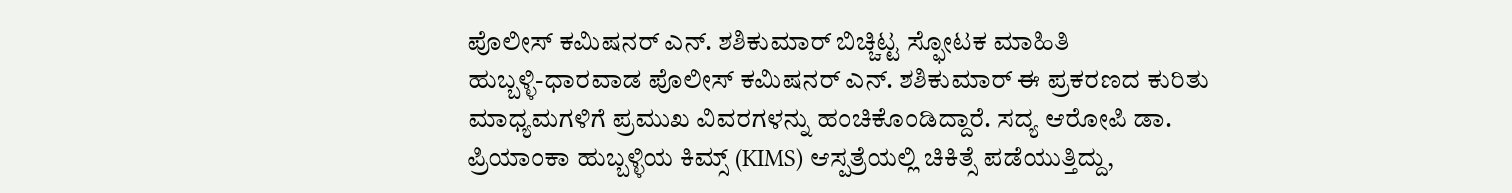ಪೊಲೀಸ್ ಕಮಿಷನರ್ ಎನ್. ಶಶಿಕುಮಾರ್ ಬಿಚ್ಚಿಟ್ಟ ಸ್ಫೋಟಕ ಮಾಹಿತಿ
ಹುಬ್ಬಳ್ಳಿ-ಧಾರವಾಡ ಪೊಲೀಸ್ ಕಮಿಷನರ್ ಎನ್. ಶಶಿಕುಮಾರ್ ಈ ಪ್ರಕರಣದ ಕುರಿತು ಮಾಧ್ಯಮಗಳಿಗೆ ಪ್ರಮುಖ ವಿವರಗಳನ್ನು ಹಂಚಿಕೊಂಡಿದ್ದಾರೆ. ಸದ್ಯ ಆರೋಪಿ ಡಾ. ಪ್ರಿಯಾಂಕಾ ಹುಬ್ಬಳ್ಳಿಯ ಕಿಮ್ಸ್ (KIMS) ಆಸ್ಪತ್ರೆಯಲ್ಲಿ ಚಿಕಿತ್ಸೆ ಪಡೆಯುತ್ತಿದ್ದು,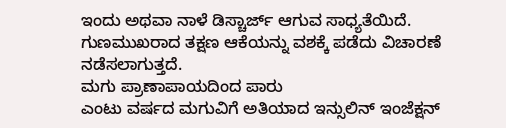ಇಂದು ಅಥವಾ ನಾಳೆ ಡಿಸ್ಚಾರ್ಜ್ ಆಗುವ ಸಾಧ್ಯತೆಯಿದೆ. ಗುಣಮುಖರಾದ ತಕ್ಷಣ ಆಕೆಯನ್ನು ವಶಕ್ಕೆ ಪಡೆದು ವಿಚಾರಣೆ ನಡೆಸಲಾಗುತ್ತದೆ.
ಮಗು ಪ್ರಾಣಾಪಾಯದಿಂದ ಪಾರು
ಎಂಟು ವರ್ಷದ ಮಗುವಿಗೆ ಅತಿಯಾದ ಇನ್ಸುಲಿನ್ ಇಂಜೆಕ್ಷನ್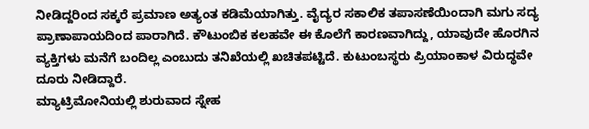ನೀಡಿದ್ದರಿಂದ ಸಕ್ಕರೆ ಪ್ರಮಾಣ ಅತ್ಯಂತ ಕಡಿಮೆಯಾಗಿತ್ತು. ವೈದ್ಯರ ಸಕಾಲಿಕ ತಪಾಸಣೆಯಿಂದಾಗಿ ಮಗು ಸದ್ಯ ಪ್ರಾಣಾಪಾಯದಿಂದ ಪಾರಾಗಿದೆ. ಕೌಟುಂಬಿಕ ಕಲಹವೇ ಈ ಕೊಲೆಗೆ ಕಾರಣವಾಗಿದ್ದು, ಯಾವುದೇ ಹೊರಗಿನ ವ್ಯಕ್ತಿಗಳು ಮನೆಗೆ ಬಂದಿಲ್ಲ ಎಂಬುದು ತನಿಖೆಯಲ್ಲಿ ಖಚಿತಪಟ್ಟಿದೆ. ಕುಟುಂಬಸ್ಥರು ಪ್ರಿಯಾಂಕಾಳ ವಿರುದ್ಧವೇ ದೂರು ನೀಡಿದ್ದಾರೆ.
ಮ್ಯಾಟ್ರಿಮೋನಿಯಲ್ಲಿ ಶುರುವಾದ ಸ್ನೇಹ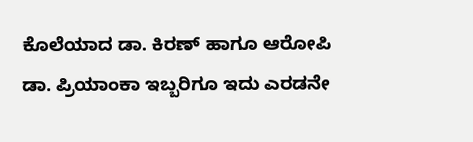ಕೊಲೆಯಾದ ಡಾ. ಕಿರಣ್ ಹಾಗೂ ಆರೋಪಿ ಡಾ. ಪ್ರಿಯಾಂಕಾ ಇಬ್ಬರಿಗೂ ಇದು ಎರಡನೇ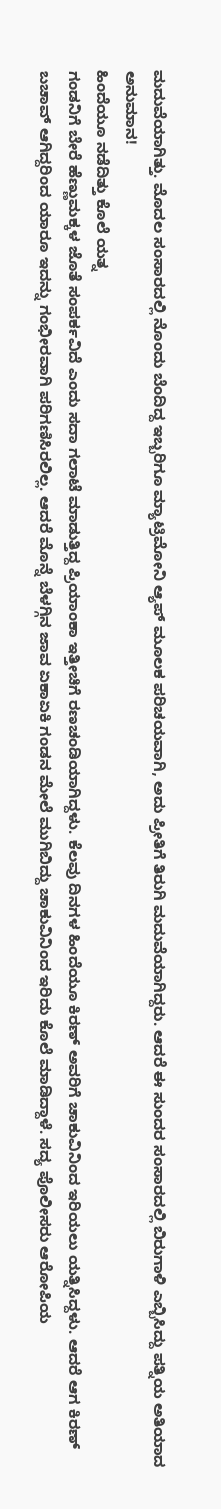ಮದುವೆಯಾಗಿತ್ತು. ಮೊದಲ ಸಂಸಾರದಲ್ಲಿ ನೊಂದು ಬೆಂದಿದ್ದ ಇಬ್ಬರಿಗೂ ಮ್ಯಾಟ್ರಿಮೋನಿ ಆ್ಯಪ್ ಮೂಲಕ ಪರಿಚಯವಾಗಿ, ಅದು ಪ್ರೀತಿಗೆ ತಿರುಗಿ ಮದುವೆಯಾಗಿದ್ದರು. ಆದರೆ ಈ ಸುಂದರ ಸಂಸಾರದಲ್ಲಿ ಬಿರುಗಾಳಿ ಎಬ್ಬಿಸಿದ್ದು ಪತ್ನಿಯ ಅತಿಯಾದ ಅನುಮಾನ!
ಹಿಂದೆಯೂ ನಡೆದಿತ್ತು ಕೊಲೆ ಯತ್ನ
ಗಂಡನಿಗೆ ಬೇರೆ ಹೆಣ್ಣುಮಕ್ಕಳ ಜೊತೆ ಸಂಪರ್ಕವಿದೆ ಎಂದು ಸದಾ ಗಲಾಟೆ ಮಾಡುತ್ತಿದ್ದ ಪ್ರಿಯಾಂಕಾ ಇತ್ತೀಚಿಗೆ ರಣಚಂಡಿಯಾಗಿದ್ದಳು. ಕೆಲವು ದಿನಗಳ ಹಿಂದೆಯೂ ಕಿರಣ್ ಅವರಿಗೆ ಚಾಕುವಿನಿಂದ ಇರಿಯಲು ಯತ್ನಿಸಿದ್ದಳು. ಆದರೆ ಆಗ ಕಿರಣ್ ಬಚಾವ್ ಆಗಿದ್ದರಿಂದ ಯಾರೂ ಇದನ್ನು ಗಂಭೀರವಾಗಿ ಪರಿಗಣಿಸಿರಲಿಲ್ಲ. ಆದರೆ ಮೊನ್ನೆ ಬೆಳಗ್ಗಿನ ಜಾವ ಏಕಾಏಕಿ ಗಂಡನ ಮೇಲೆ ಮುಗಿಬಿದ್ದು ಚಾಕುವಿನಿಂದ ಇರಿದು ಕೊಲೆ ಮಾಡಿದ್ದಾಳೆ. ಸದ್ಯ ಪೊಲೀಸರು ಆರೋಪಿಯ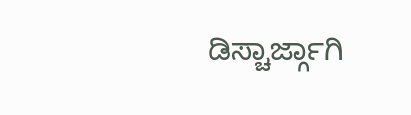ಡಿಸ್ಚಾರ್ಜ್ಗಾಗಿ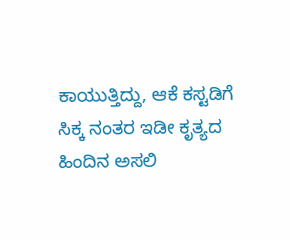ಕಾಯುತ್ತಿದ್ದು, ಆಕೆ ಕಸ್ಟಡಿಗೆ ಸಿಕ್ಕ ನಂತರ ಇಡೀ ಕೃತ್ಯದ ಹಿಂದಿನ ಅಸಲಿ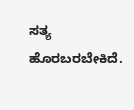ಸತ್ಯ ಹೊರಬರಬೇಕಿದೆ.